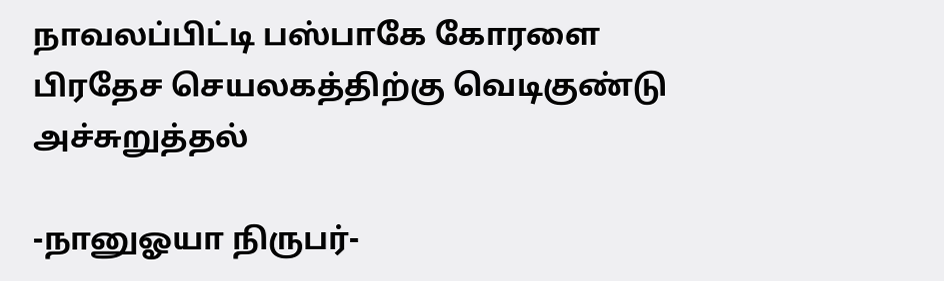நாவலப்பிட்டி பஸ்பாகே கோரளை பிரதேச செயலகத்திற்கு வெடிகுண்டு அச்சுறுத்தல்

-நானுஓயா நிருபர்-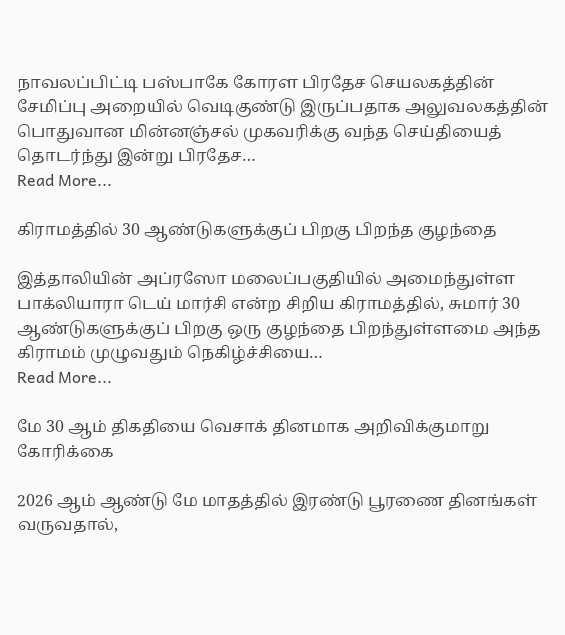நாவலப்பிட்டி பஸ்பாகே கோரள பிரதேச செயலகத்தின் சேமிப்பு அறையில் வெடிகுண்டு இருப்பதாக அலுவலகத்தின் பொதுவான மின்னஞ்சல் முகவரிக்கு வந்த செய்தியைத் தொடர்ந்து இன்று பிரதேச…
Read More...

கிராமத்தில் 30 ஆண்டுகளுக்குப் பிறகு பிறந்த குழந்தை

இத்தாலியின் அப்ரஸோ மலைப்பகுதியில் அமைந்துள்ள பாக்லியாரா டெய் மார்சி என்ற சிறிய கிராமத்தில், சுமார் 30 ஆண்டுகளுக்குப் பிறகு ஒரு குழந்தை பிறந்துள்ளமை அந்த கிராமம் முழுவதும் நெகிழ்ச்சியை…
Read More...

மே 30 ஆம் திகதியை வெசாக் தினமாக அறிவிக்குமாறு கோரிக்கை

2026 ஆம் ஆண்டு மே மாதத்தில் இரண்டு பூரணை தினங்கள் வருவதால்,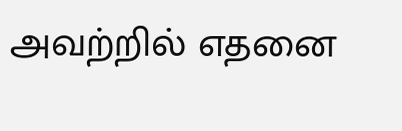அவற்றில் எதனை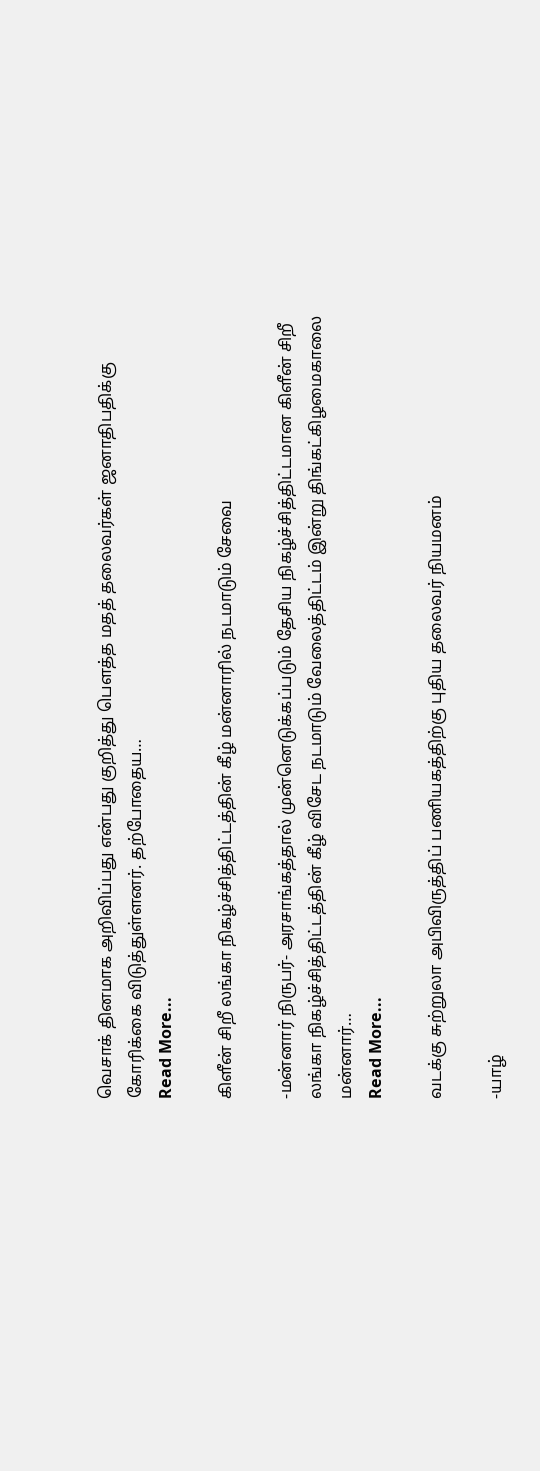வெசாக் தினமாக அறிவிப்பது என்பது குறித்து பௌத்த மதத் தலைவர்கள் ஜனாதிபதிக்கு கோரிக்கை விடுத்துள்ளனர். தற்போதைய…
Read More...

கிளீன் சிறீ லங்கா நிகழ்ச்சித்திட்டத்தின் கீழ் மன்னாரில் நடமாடும் சேவை

-மன்னார் நிருபர்- அரசாங்கத்தால் முன்னெடுக்கப்படும் தேசிய நிகழ்ச்சித்திட்டமான கிளீன் சிறீ லங்கா நிகழ்ச்சித்திட்டத்தின் கீழ் விசேட நடமாடும் வேலைத்திட்டம் இன்று திங்கட்கிழமைகாலை மன்னார்…
Read More...

வடக்கு சுற்றுலா அபிவிருத்திப் பணியகத்திற்கு புதிய தலைவர் நியமனம்

-யாழ்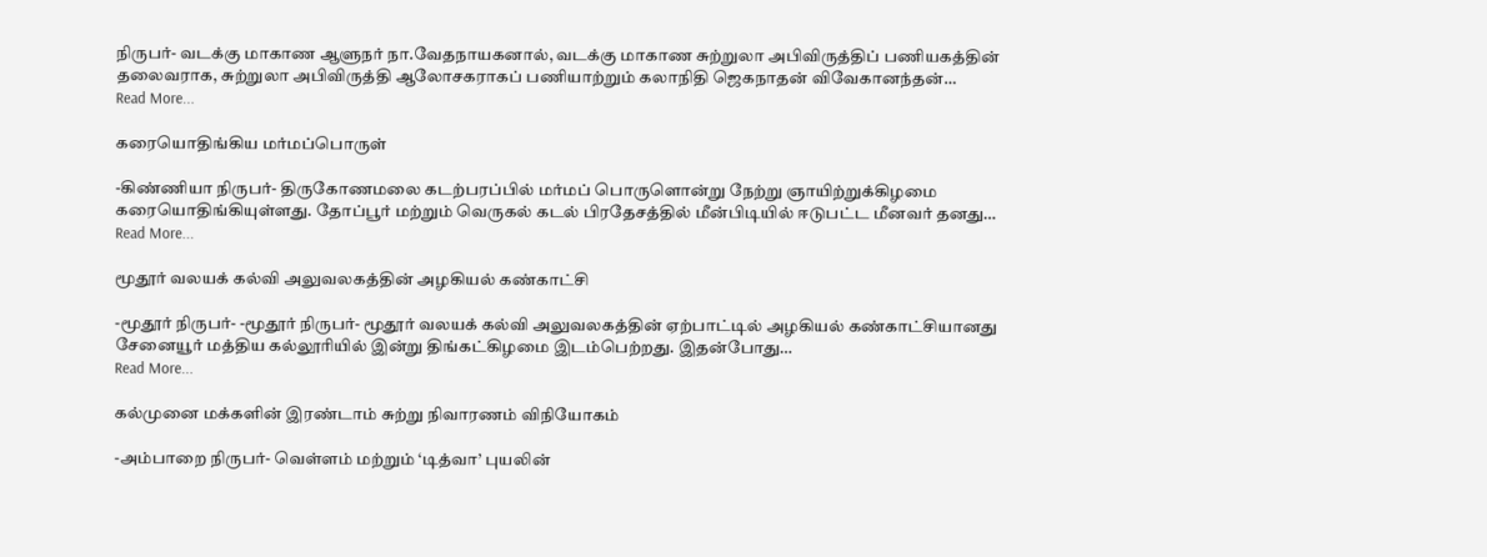நிருபர்- வடக்கு மாகாண ஆளுநர் நா.வேதநாயகனால், வடக்கு மாகாண சுற்றுலா அபிவிருத்திப் பணியகத்தின் தலைவராக, சுற்றுலா அபிவிருத்தி ஆலோசகராகப் பணியாற்றும் கலாநிதி ஜெகநாதன் விவேகானந்தன்…
Read More...

கரையொதிங்கிய மர்மப்பொருள்

-கிண்ணியா நிருபர்- திருகோணமலை கடற்பரப்பில் மர்மப் பொருளொன்று நேற்று ஞாயிற்றுக்கிழமை கரையொதிங்கியுள்ளது. தோப்பூர் மற்றும் வெருகல் கடல் பிரதேசத்தில் மீன்பிடியில் ஈடுபட்ட மீனவர் தனது…
Read More...

மூதூர் வலயக் கல்வி அலுவலகத்தின் அழகியல் கண்காட்சி

-மூதூர் நிருபர்- -மூதூர் நிருபர்- மூதூர் வலயக் கல்வி அலுவலகத்தின் ஏற்பாட்டில் அழகியல் கண்காட்சியானது சேனையூர் மத்திய கல்லூரியில் இன்று திங்கட்கிழமை இடம்பெற்றது. இதன்போது…
Read More...

கல்முனை மக்களின் இரண்டாம் சுற்று நிவாரணம் விநியோகம்

-அம்பாறை நிருபர்- வெள்ளம் மற்றும் ‘டித்வா’ புயலின்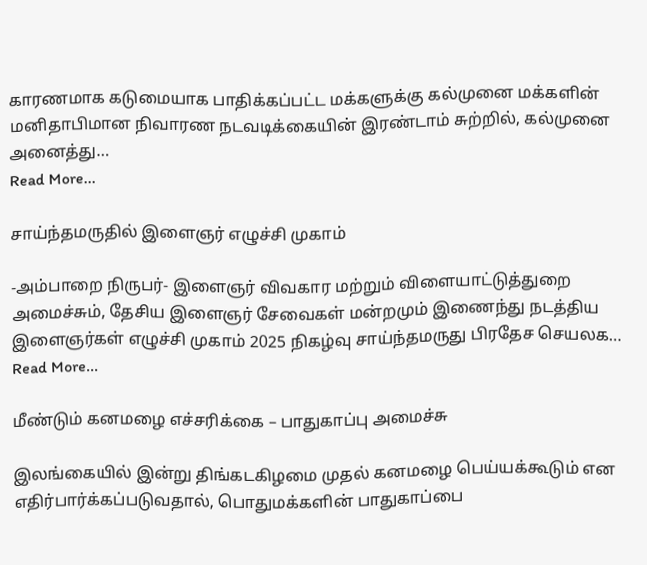காரணமாக கடுமையாக பாதிக்கப்பட்ட மக்களுக்கு கல்முனை மக்களின் மனிதாபிமான நிவாரண நடவடிக்கையின் இரண்டாம் சுற்றில், கல்முனை அனைத்து…
Read More...

சாய்ந்தமருதில் இளைஞர் எழுச்சி முகாம்

-அம்பாறை நிருபர்- இளைஞர் விவகார மற்றும் விளையாட்டுத்துறை அமைச்சும், தேசிய இளைஞர் சேவைகள் மன்றமும் இணைந்து நடத்திய இளைஞர்கள் எழுச்சி முகாம் 2025 நிகழ்வு சாய்ந்தமருது பிரதேச செயலக…
Read More...

மீண்டும் கனமழை எச்சரிக்கை – பாதுகாப்பு அமைச்சு

இலங்கையில் இன்று திங்கடகிழமை முதல் கனமழை பெய்யக்கூடும் என எதிர்பார்க்கப்படுவதால், பொதுமக்களின் பாதுகாப்பை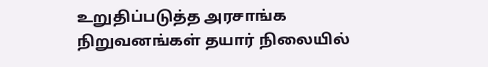உறுதிப்படுத்த அரசாங்க நிறுவனங்கள் தயார் நிலையில்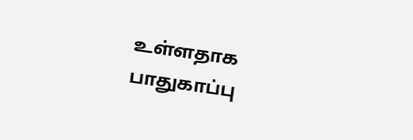உள்ளதாக பாதுகாப்பு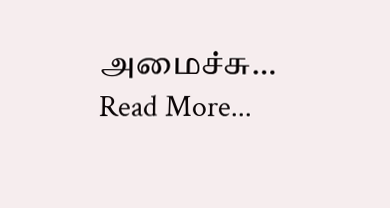அமைச்சு…
Read More...